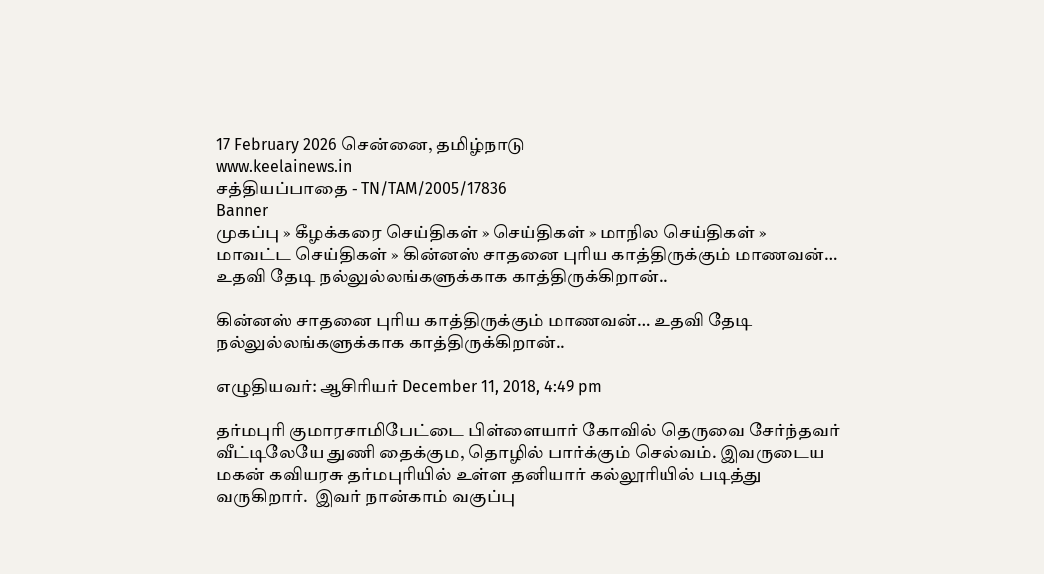17 February 2026 சென்னை, தமிழ்நாடு
www.keelainews.in
சத்தியப்பாதை - TN/TAM/2005/17836
Banner
முகப்பு » கீழக்கரை செய்திகள் » செய்திகள் » மாநில செய்திகள் » மாவட்ட செய்திகள் » கின்னஸ் சாதனை புரிய காத்திருக்கும் மாணவன்… உதவி தேடி நல்லுல்லங்களுக்காக காத்திருக்கிறான்..

கின்னஸ் சாதனை புரிய காத்திருக்கும் மாணவன்… உதவி தேடி நல்லுல்லங்களுக்காக காத்திருக்கிறான்..

எழுதியவர்: ஆசிரியர் December 11, 2018, 4:49 pm

தர்மபுரி குமாரசாமிபேட்டை பிள்ளையார் கோவில் தெருவை சேர்ந்தவர் வீட்டிலேயே துணி தைக்கும, தொழில் பார்க்கும் செல்வம். இவருடைய மகன் கவியரசு தர்மபுரியில் உள்ள தனியார் கல்லூரியில் படித்து வருகிறார்.  இவர் நான்காம் வகுப்பு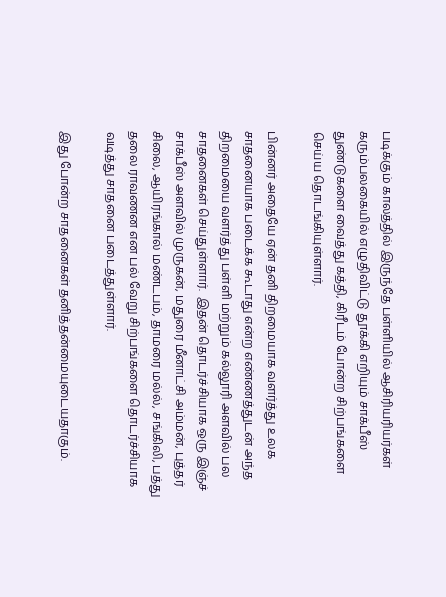படிக்கும் காலத்தில் இருந்தே பள்ளியில் ஆசிரியரியர்கள் கரும்பலகையில் எழுதிவிட்டு தூக்கி எறியும் சாக்பீஸ் துண்டுகளை வைத்து கத்தி, கிரீடம் போன்ற சிற்பங்களை செய்ய தொடங்கியுள்ளார்.

பின்னர் அதையே ஏன் தனி திறமையாக வளர்த்து உலக சாதனையாக படைக்க கூடாது என்ற எண்ணத்துடன் அந்த திறமையை வளர்த்து பள்ளி மற்றும் கல்லூரி அளவில் பல சாதனைகள் செய்துள்ளார்.  இதன் தொடர்ச்சியாக ஒரு இஞ்ச் சாக்பீஸ் அளவில் முருகன், மதுரை மீனாட்சி அம்மன், புத்தர் சிலை, ஆயிரங்கால் மண்டபம், தாமரை மல்ல், சங்கிலி, பத்து தலை ராவணன என பல் வேறு சிற்பங்களை தொடர்ச்சியாக வடித்து சாதனை படைத்துள்ளார்.

இது போன்ற சாதனைகள் தனித்தன்மையுடையதாகும்.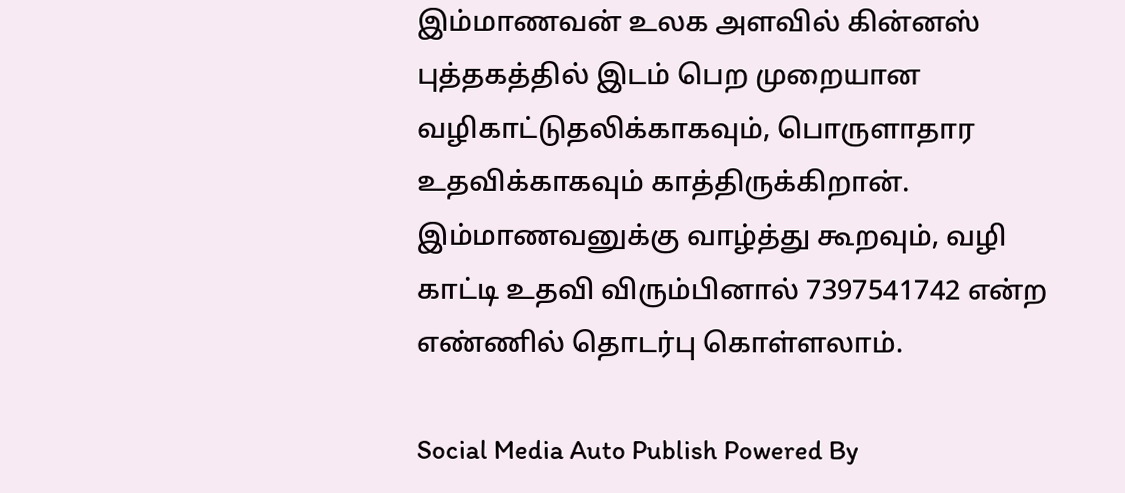இம்மாணவன் உலக அளவில் கின்னஸ் புத்தகத்தில் இடம் பெற முறையான வழிகாட்டுதலிக்காகவும், பொருளாதார உதவிக்காகவும் காத்திருக்கிறான்.  இம்மாணவனுக்கு வாழ்த்து கூறவும், வழி காட்டி உதவி விரும்பினால் 7397541742 என்ற எண்ணில் தொடர்பு கொள்ளலாம்.

Social Media Auto Publish Powered By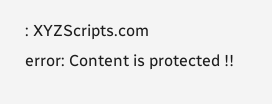: XYZScripts.com
error: Content is protected !!